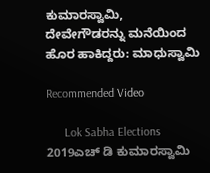ಕುಮಾರಸ್ವಾಮಿ, ದೇವೇಗೌಡರನ್ನು ಮನೆಯಿಂದ ಹೊರ ಹಾಕಿದ್ದರು: ಮಾಧುಸ್ವಾಮಿ

Recommended Video

      Lok Sabha Elections 2019ಎಚ್ ಡಿ ಕುಮಾರಸ್ವಾಮಿ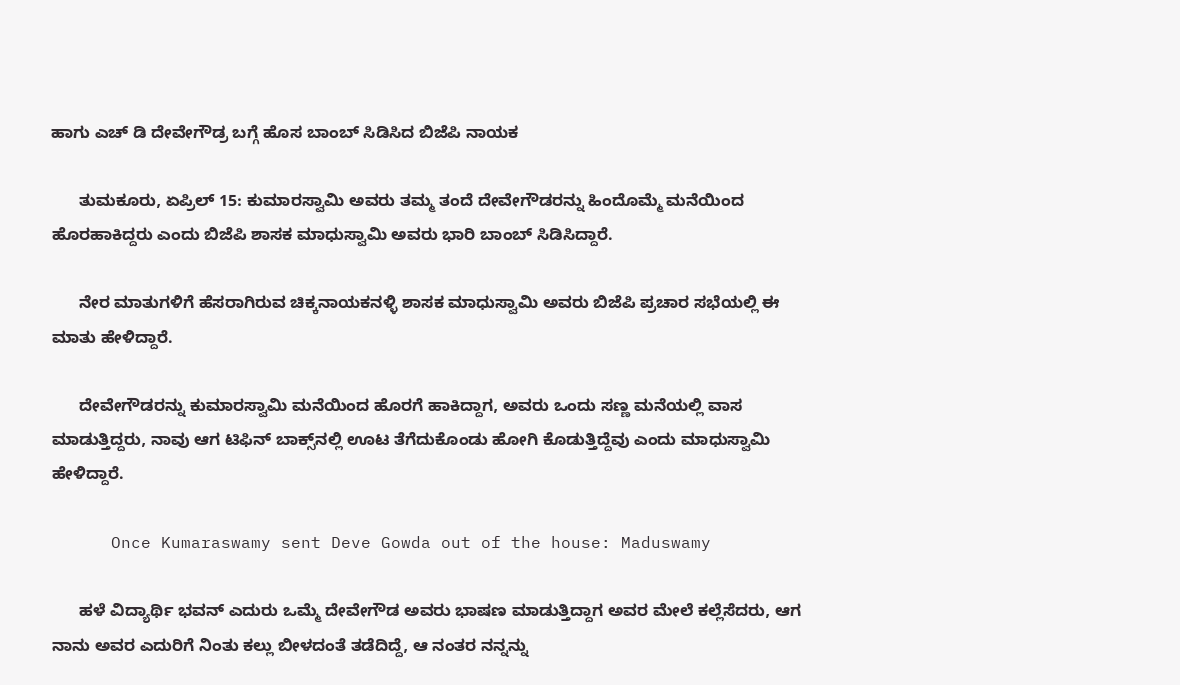ಹಾಗು ಎಚ್ ಡಿ ದೇವೇಗೌಡ್ರ ಬಗ್ಗೆ ಹೊಸ ಬಾಂಬ್ ಸಿಡಿಸಿದ ಬಿಜೆಪಿ ನಾಯಕ

      ತುಮಕೂರು, ಏಪ್ರಿಲ್ 15: ಕುಮಾರಸ್ವಾಮಿ ಅವರು ತಮ್ಮ ತಂದೆ ದೇವೇಗೌಡರನ್ನು ಹಿಂದೊಮ್ಮೆ ಮನೆಯಿಂದ ಹೊರಹಾಕಿದ್ದರು ಎಂದು ಬಿಜೆಪಿ ಶಾಸಕ ಮಾಧುಸ್ವಾಮಿ ಅವರು ಭಾರಿ ಬಾಂಬ್ ಸಿಡಿಸಿದ್ದಾರೆ.

      ನೇರ ಮಾತುಗಳಿಗೆ ಹೆಸರಾಗಿರುವ ಚಿಕ್ಕನಾಯಕನಳ್ಳಿ ಶಾಸಕ ಮಾಧುಸ್ವಾಮಿ ಅವರು ಬಿಜೆಪಿ ಪ್ರಚಾರ ಸಭೆಯಲ್ಲಿ ಈ ಮಾತು ಹೇಳಿದ್ದಾರೆ.

      ದೇವೇಗೌಡರನ್ನು ಕುಮಾರಸ್ವಾಮಿ ಮನೆಯಿಂದ ಹೊರಗೆ ಹಾಕಿದ್ದಾಗ, ಅವರು ಒಂದು ಸಣ್ಣ ಮನೆಯಲ್ಲಿ ವಾಸ ಮಾಡುತ್ತಿದ್ದರು, ನಾವು ಆಗ ಟಿಫಿನ್ ಬಾಕ್ಸ್‌ನಲ್ಲಿ ಊಟ ತೆಗೆದುಕೊಂಡು ಹೋಗಿ ಕೊಡುತ್ತಿದ್ದೆವು ಎಂದು ಮಾಧುಸ್ವಾಮಿ ಹೇಳಿದ್ದಾರೆ.

      Once Kumaraswamy sent Deve Gowda out of the house: Maduswamy

      ಹಳೆ ವಿದ್ಯಾರ್ಥಿ ಭವನ್ ಎದುರು ಒಮ್ಮೆ ದೇವೇಗೌಡ ಅವರು ಭಾಷಣ ಮಾಡುತ್ತಿದ್ದಾಗ ಅವರ ಮೇಲೆ ಕಲ್ಲೆಸೆದರು, ಆಗ ನಾನು ಅವರ ಎದುರಿಗೆ ನಿಂತು ಕಲ್ಲು ಬೀಳದಂತೆ ತಡೆದಿದ್ದೆ, ಆ ನಂತರ ನನ್ನನ್ನು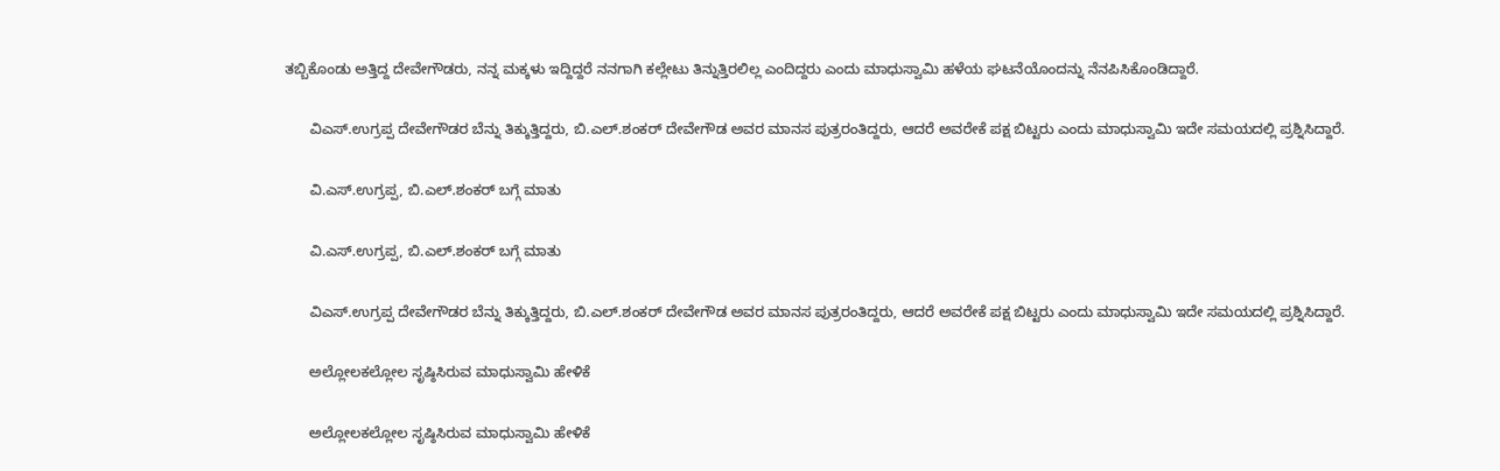ತಬ್ಬಿಕೊಂಡು ಅತ್ತಿದ್ದ ದೇವೇಗೌಡರು, ನನ್ನ ಮಕ್ಕಳು ಇದ್ದಿದ್ದರೆ ನನಗಾಗಿ ಕಲ್ಲೇಟು ತಿನ್ನುತ್ತಿರಲಿಲ್ಲ ಎಂದಿದ್ದರು ಎಂದು ಮಾಧುಸ್ವಾಮಿ ಹಳೆಯ ಘಟನೆಯೊಂದನ್ನು ನೆನಪಿಸಿಕೊಂಡಿದ್ದಾರೆ.

      ವಿಎಸ್.ಉಗ್ರಪ್ಪ ದೇವೇಗೌಡರ ಬೆನ್ನು ತಿಕ್ಕುತ್ತಿದ್ದರು, ಬಿ.ಎಲ್.ಶಂಕರ್ ದೇವೇಗೌಡ ಅವರ ಮಾನಸ ಪುತ್ರರಂತಿದ್ದರು, ಆದರೆ ಅವರೇಕೆ ಪಕ್ಷ ಬಿಟ್ಟರು ಎಂದು ಮಾಧುಸ್ವಾಮಿ ಇದೇ ಸಮಯದಲ್ಲಿ ಪ್ರಶ್ನಿಸಿದ್ದಾರೆ.

      ವಿ.ಎಸ್.ಉಗ್ರಪ್ಪ, ಬಿ.ಎಲ್.ಶಂಕರ್ ಬಗ್ಗೆ ಮಾತು

      ವಿ.ಎಸ್.ಉಗ್ರಪ್ಪ, ಬಿ.ಎಲ್.ಶಂಕರ್ ಬಗ್ಗೆ ಮಾತು

      ವಿಎಸ್.ಉಗ್ರಪ್ಪ ದೇವೇಗೌಡರ ಬೆನ್ನು ತಿಕ್ಕುತ್ತಿದ್ದರು, ಬಿ.ಎಲ್.ಶಂಕರ್ ದೇವೇಗೌಡ ಅವರ ಮಾನಸ ಪುತ್ರರಂತಿದ್ದರು, ಆದರೆ ಅವರೇಕೆ ಪಕ್ಷ ಬಿಟ್ಟರು ಎಂದು ಮಾಧುಸ್ವಾಮಿ ಇದೇ ಸಮಯದಲ್ಲಿ ಪ್ರಶ್ನಿಸಿದ್ದಾರೆ.

      ಅಲ್ಲೋಲಕಲ್ಲೋಲ ಸೃಷ್ಠಿಸಿರುವ ಮಾಧುಸ್ವಾಮಿ ಹೇಳಿಕೆ

      ಅಲ್ಲೋಲಕಲ್ಲೋಲ ಸೃಷ್ಠಿಸಿರುವ ಮಾಧುಸ್ವಾಮಿ ಹೇಳಿಕೆ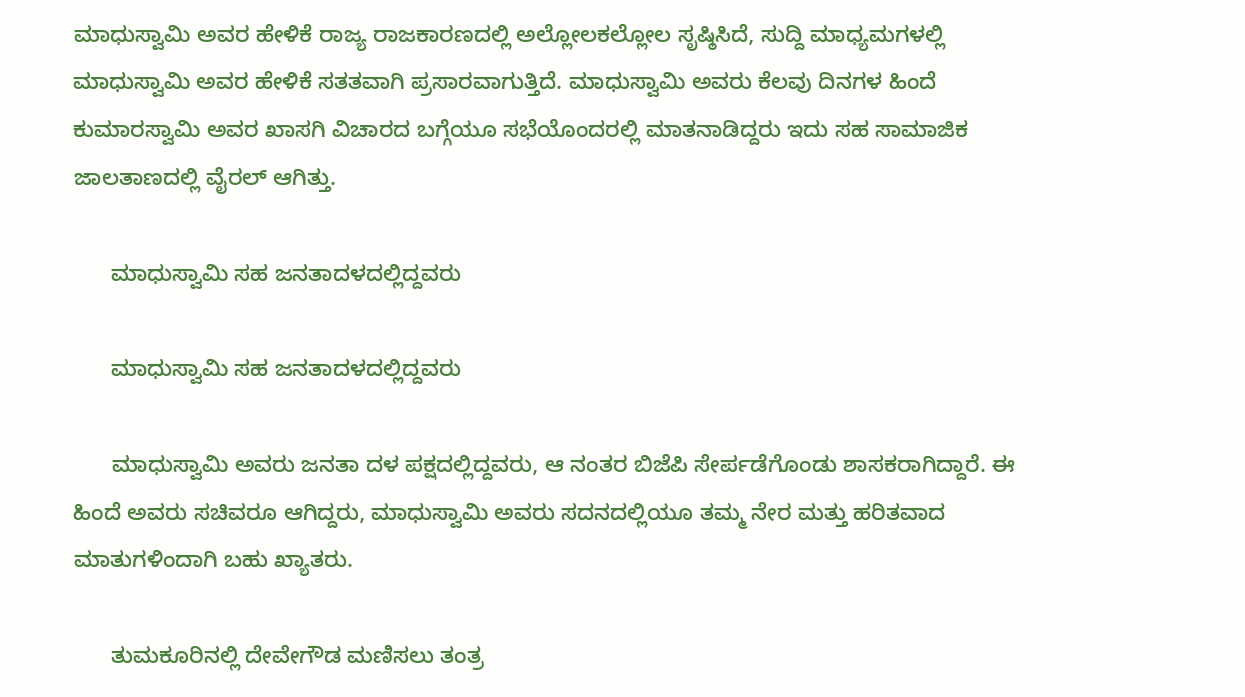ಮಾಧುಸ್ವಾಮಿ ಅವರ ಹೇಳಿಕೆ ರಾಜ್ಯ ರಾಜಕಾರಣದಲ್ಲಿ ಅಲ್ಲೋಲಕಲ್ಲೋಲ ಸೃಷ್ಠಿಸಿದೆ, ಸುದ್ದಿ ಮಾಧ್ಯಮಗಳಲ್ಲಿ ಮಾಧುಸ್ವಾಮಿ ಅವರ ಹೇಳಿಕೆ ಸತತವಾಗಿ ಪ್ರಸಾರವಾಗುತ್ತಿದೆ. ಮಾಧುಸ್ವಾಮಿ ಅವರು ಕೆಲವು ದಿನಗಳ ಹಿಂದೆ ಕುಮಾರಸ್ವಾಮಿ ಅವರ ಖಾಸಗಿ ವಿಚಾರದ ಬಗ್ಗೆಯೂ ಸಭೆಯೊಂದರಲ್ಲಿ ಮಾತನಾಡಿದ್ದರು ಇದು ಸಹ ಸಾಮಾಜಿಕ ಜಾಲತಾಣದಲ್ಲಿ ವೈರಲ್ ಆಗಿತ್ತು.

      ಮಾಧುಸ್ವಾಮಿ ಸಹ ಜನತಾದಳದಲ್ಲಿದ್ದವರು

      ಮಾಧುಸ್ವಾಮಿ ಸಹ ಜನತಾದಳದಲ್ಲಿದ್ದವರು

      ಮಾಧುಸ್ವಾಮಿ ಅವರು ಜನತಾ ದಳ ಪಕ್ಷದಲ್ಲಿದ್ದವರು, ಆ ನಂತರ ಬಿಜೆಪಿ ಸೇರ್ಪಡೆಗೊಂಡು ಶಾಸಕರಾಗಿದ್ದಾರೆ. ಈ ಹಿಂದೆ ಅವರು ಸಚಿವರೂ ಆಗಿದ್ದರು, ಮಾಧುಸ್ವಾಮಿ ಅವರು ಸದನದಲ್ಲಿಯೂ ತಮ್ಮ ನೇರ ಮತ್ತು ಹರಿತವಾದ ಮಾತುಗಳಿಂದಾಗಿ ಬಹು ಖ್ಯಾತರು.

      ತುಮಕೂರಿನಲ್ಲಿ ದೇವೇಗೌಡ ಮಣಿಸಲು ತಂತ್ರ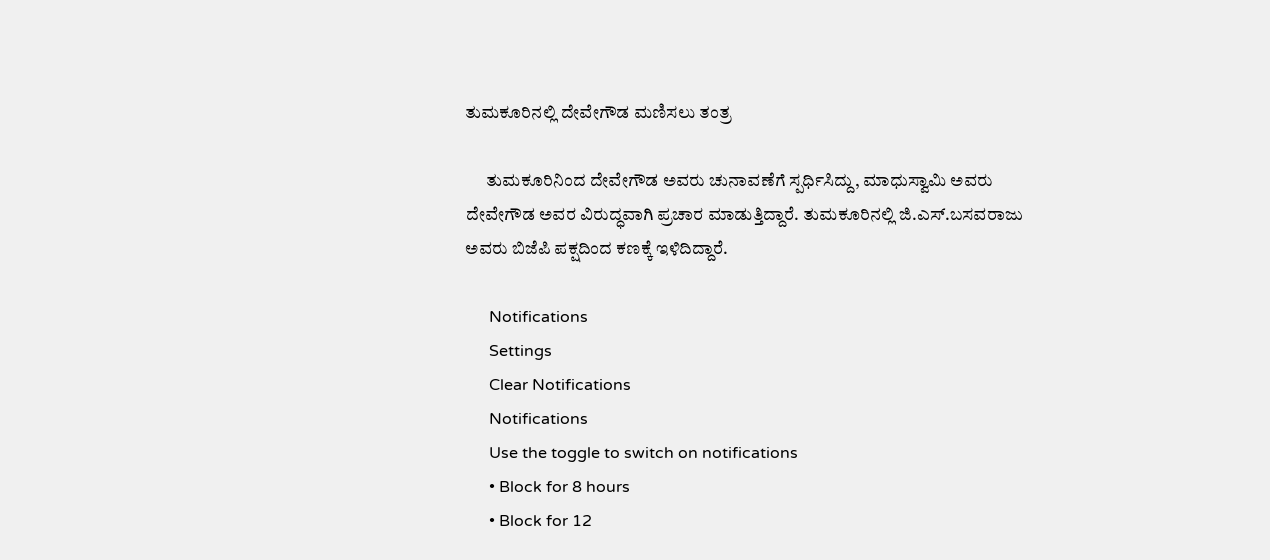ತುಮಕೂರಿನಲ್ಲಿ ದೇವೇಗೌಡ ಮಣಿಸಲು ತಂತ್ರ

      ತುಮಕೂರಿನಿಂದ ದೇವೇಗೌಡ ಅವರು ಚುನಾವಣೆಗೆ ಸ್ಪರ್ಧಿಸಿದ್ದು, ಮಾಧುಸ್ವಾಮಿ ಅವರು ದೇವೇಗೌಡ ಅವರ ವಿರುದ್ಧವಾಗಿ ಪ್ರಚಾರ ಮಾಡುತ್ತಿದ್ದಾರೆ. ತುಮಕೂರಿನಲ್ಲಿ ಜಿ.ಎಸ್.ಬಸವರಾಜು ಅವರು ಬಿಜೆಪಿ ಪಕ್ಷದಿಂದ ಕಣಕ್ಕೆ ಇಳಿದಿದ್ದಾರೆ.

      Notifications
      Settings
      Clear Notifications
      Notifications
      Use the toggle to switch on notifications
      • Block for 8 hours
      • Block for 12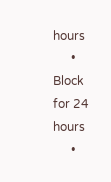hours
      • Block for 24 hours
      •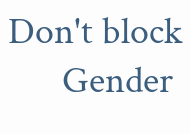Don't block
      Gender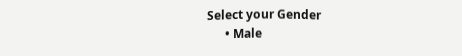Select your Gender
      • Male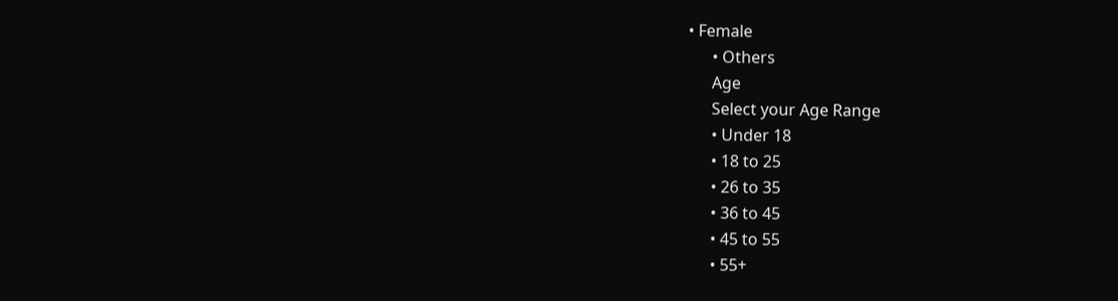• Female
      • Others
      Age
      Select your Age Range
      • Under 18
      • 18 to 25
      • 26 to 35
      • 36 to 45
      • 45 to 55
      • 55+